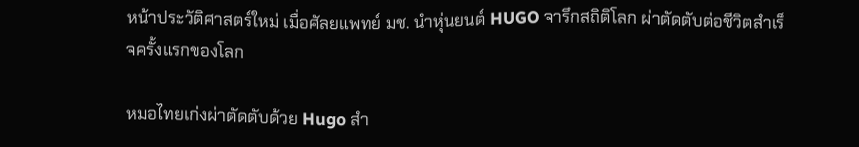หน้าประวัติศาสตร์ใหม่ เมื่อศัลยแพทย์ มช. นำหุ่นยนต์ HUGO จารึกสถิติโลก ผ่าตัดตับต่อชีวิตสำเร็จครั้งแรกของโลก

หมอไทยเก่งผ่าตัดตับด้วย Hugo สำ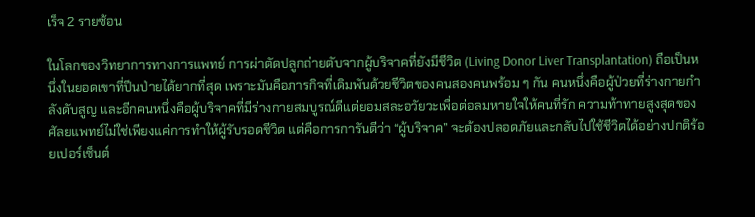เร็จ 2 รายซ้อน

ในโลกของวิทยาการทางการแพทย์ การผ่าตัดปลูกถ่ายตับจากผู้บริจาคที่ยังมีชีวิต (Living Donor Liver Transplantation) ถือเป็นหนึ่งในยอดเขาที่ปีนป่ายได้ยากที่สุด เพราะมันคือภารกิจที่เดิมพันด้วยชีวิตของคนสองคนพร้อม ๆ กัน คนหนึ่งคือผู้ป่วยที่ร่างกายกำลังดับสูญ และอีกคนหนึ่งคือผู้บริจาคที่มีร่างกายสมบูรณ์ดีแต่ยอมสละอวัยวะเพื่อต่อลมหายใจให้คนที่รัก ความท้าทายสูงสุดของศัลยแพทย์ไม่ใช่เพียงแค่การทำให้ผู้รับรอดชีวิต แต่คือการการันตีว่า “ผู้บริจาค” จะต้องปลอดภัยและกลับไปใช้ชีวิตได้อย่างปกติร้อยเปอร์เซ็นต์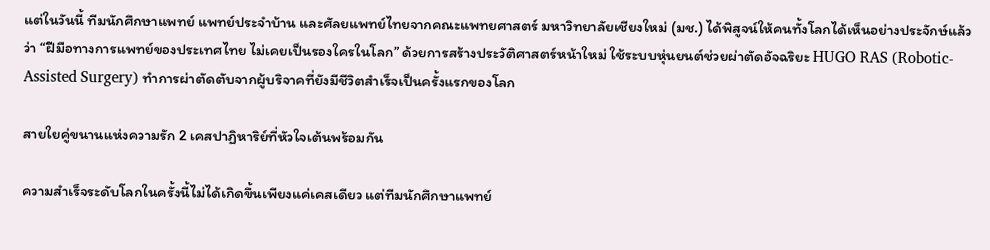แต่ในวันนี้ ทีมนักศึกษาแพทย์ แพทย์ประจำบ้าน และศัลยแพทย์ไทยจากคณะแพทยศาสตร์ มหาวิทยาลัยเชียงใหม่ (มช.) ได้พิสูจน์ให้คนทั้งโลกได้เห็นอย่างประจักษ์แล้วว่า “ฝีมือทางการแพทย์ของประเทศไทย ไม่เคยเป็นรองใครในโลก” ด้วยการสร้างประวัติศาสตร์หน้าใหม่ ใช้ระบบหุ่นยนต์ช่วยผ่าตัดอัจฉริยะ HUGO RAS (Robotic-Assisted Surgery) ทำการผ่าตัดตับจากผู้บริจาคที่ยังมีชีวิตสำเร็จเป็นครั้งแรกของโลก

สายใยคู่ขนานแห่งความรัก 2 เคสปาฏิหาริย์ที่หัวใจเต้นพร้อมกัน

ความสำเร็จระดับโลกในครั้งนี้ไม่ได้เกิดขึ้นเพียงแค่เคสเดียว แต่ทีมนักศึกษาแพทย์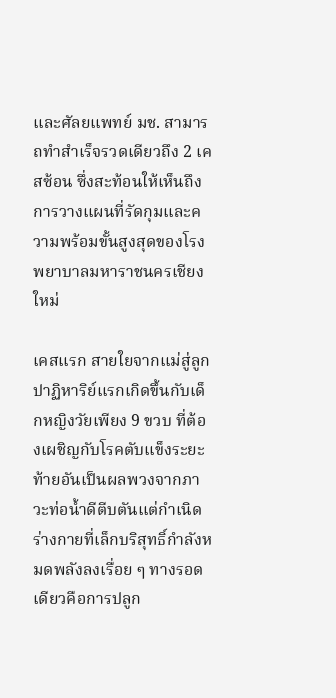และศัลยแพทย์ มช. สามารถทำสำเร็จรวดเดียวถึง 2 เคสซ้อน ซึ่งสะท้อนให้เห็นถึงการวางแผนที่รัดกุมและความพร้อมขั้นสูงสุดของโรงพยาบาลมหาราชนครเชียงใหม่

เคสแรก สายใยจากแม่สู่ลูก ปาฏิหาริย์แรกเกิดขึ้นกับเด็กหญิงวัยเพียง 9 ขวบ ที่ต้องเผชิญกับโรคตับแข็งระยะท้ายอันเป็นผลพวงจากภาวะท่อน้ำดีตีบตันแต่กำเนิด ร่างกายที่เล็กบริสุทธิ์กำลังหมดพลังลงเรื่อย ๆ ทางรอดเดียวคือการปลูก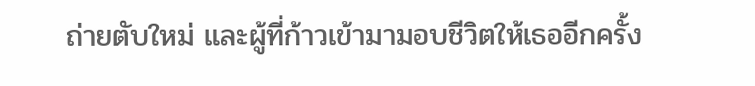ถ่ายตับใหม่ และผู้ที่ก้าวเข้ามามอบชีวิตให้เธออีกครั้ง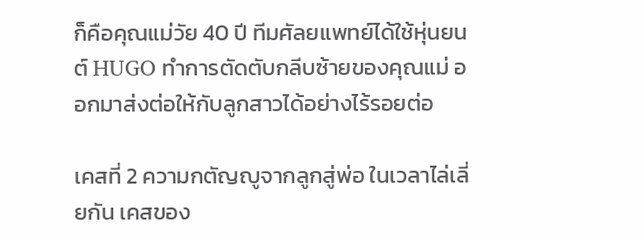ก็คือคุณแม่วัย 40 ปี ทีมศัลยแพทย์ได้ใช้หุ่นยนต์ HUGO ทำการตัดตับกลีบซ้ายของคุณแม่ ออกมาส่งต่อให้กับลูกสาวได้อย่างไร้รอยต่อ

เคสที่ 2 ความกตัญญูจากลูกสู่พ่อ ในเวลาไล่เลี่ยกัน เคสของ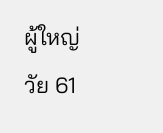ผู้ใหญ่วัย 61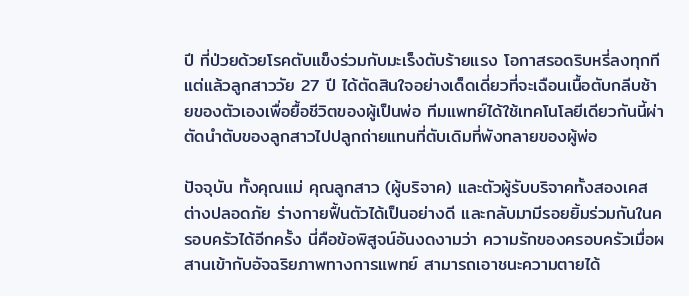ปี ที่ป่วยด้วยโรคตับแข็งร่วมกับมะเร็งตับร้ายแรง โอกาสรอดริบหรี่ลงทุกที แต่แล้วลูกสาววัย 27 ปี ได้ตัดสินใจอย่างเด็ดเดี่ยวที่จะเฉือนเนื้อตับกลีบซ้ายของตัวเองเพื่อยื้อชีวิตของผู้เป็นพ่อ ทีมแพทย์ได้ใช้เทคโนโลยีเดียวกันนี้ผ่าตัดนำตับของลูกสาวไปปลูกถ่ายแทนที่ตับเดิมที่พังทลายของผู้พ่อ

ปัจจุบัน ทั้งคุณแม่ คุณลูกสาว (ผู้บริจาค) และตัวผู้รับบริจาคทั้งสองเคส ต่างปลอดภัย ร่างกายฟื้นตัวได้เป็นอย่างดี และกลับมามีรอยยิ้มร่วมกันในครอบครัวได้อีกครั้ง นี่คือข้อพิสูจน์อันงดงามว่า ความรักของครอบครัวเมื่อผสานเข้ากับอัจฉริยภาพทางการแพทย์ สามารถเอาชนะความตายได้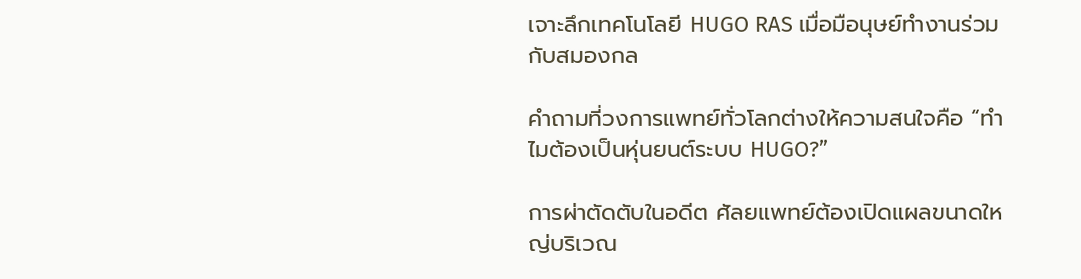เจาะลึกเทคโนโลยี HUGO RAS เมื่อมือนุษย์ทำงานร่วมกับสมองกล

คำถามที่วงการแพทย์ทั่วโลกต่างให้ความสนใจคือ “ทำไมต้องเป็นหุ่นยนต์ระบบ HUGO?”

การผ่าตัดตับในอดีต ศัลยแพทย์ต้องเปิดแผลขนาดใหญ่บริเวณ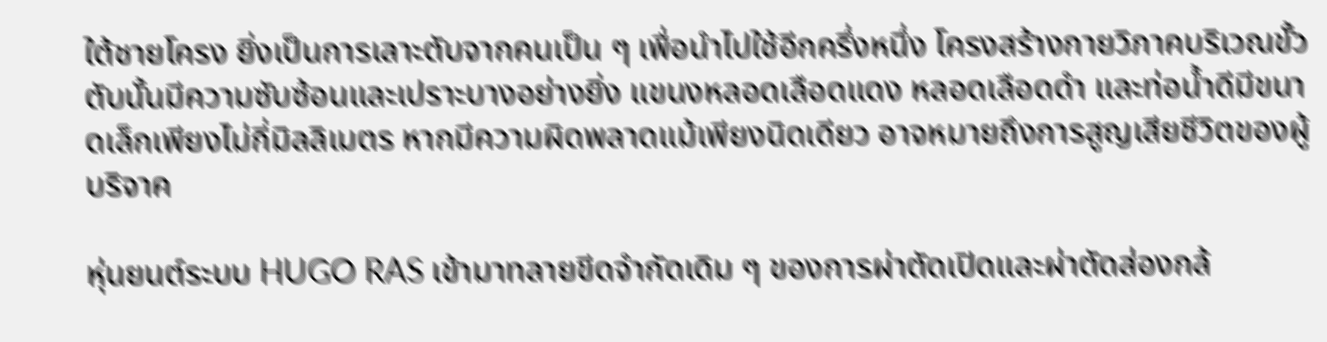ใต้ชายโครง ยิ่งเป็นการเลาะตับจากคนเป็น ๆ เพื่อนำไปใช้อีกครึ่งหนึ่ง โครงสร้างกายวิภาคบริเวณขั้วตับนั้นมีความซับซ้อนและเปราะบางอย่างยิ่ง แขนงหลอดเลือดแดง หลอดเลือดดำ และท่อน้ำดีมีขนาดเล็กเพียงไม่กี่มิลลิเมตร หากมีความผิดพลาดแม้เพียงนิดเดียว อาจหมายถึงการสูญเสียชีวิตของผู้บริจาค

หุ่นยนต์ระบบ HUGO RAS เข้ามาทลายขีดจำกัดเดิม ๆ ของการผ่าตัดเปิดและผ่าตัดส่องกล้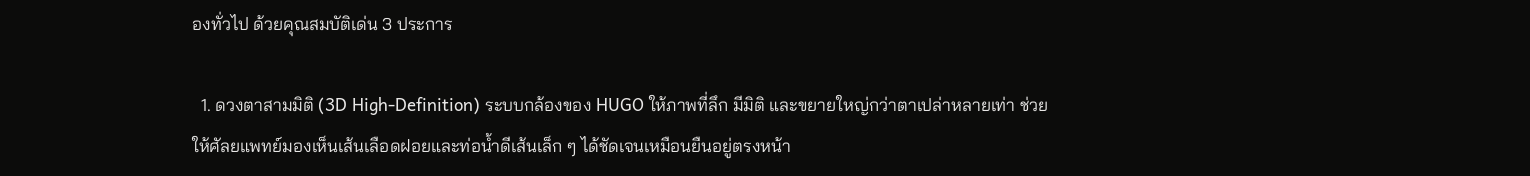องทั่วไป ด้วยคุณสมบัติเด่น 3 ประการ

  1. ดวงตาสามมิติ (3D High-Definition) ระบบกล้องของ HUGO ให้ภาพที่ลึก มีมิติ และขยายใหญ่กว่าตาเปล่าหลายเท่า ช่วยให้ศัลยแพทย์มองเห็นเส้นเลือดฝอยและท่อน้ำดีเส้นเล็ก ๆ ได้ชัดเจนเหมือนยืนอยู่ตรงหน้า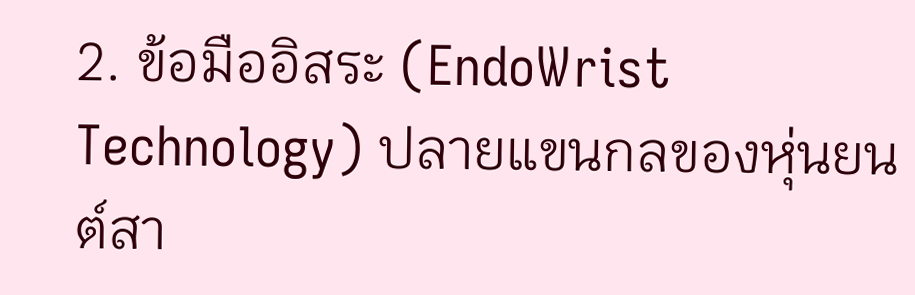2. ข้อมืออิสระ (EndoWrist Technology) ปลายแขนกลของหุ่นยนต์สา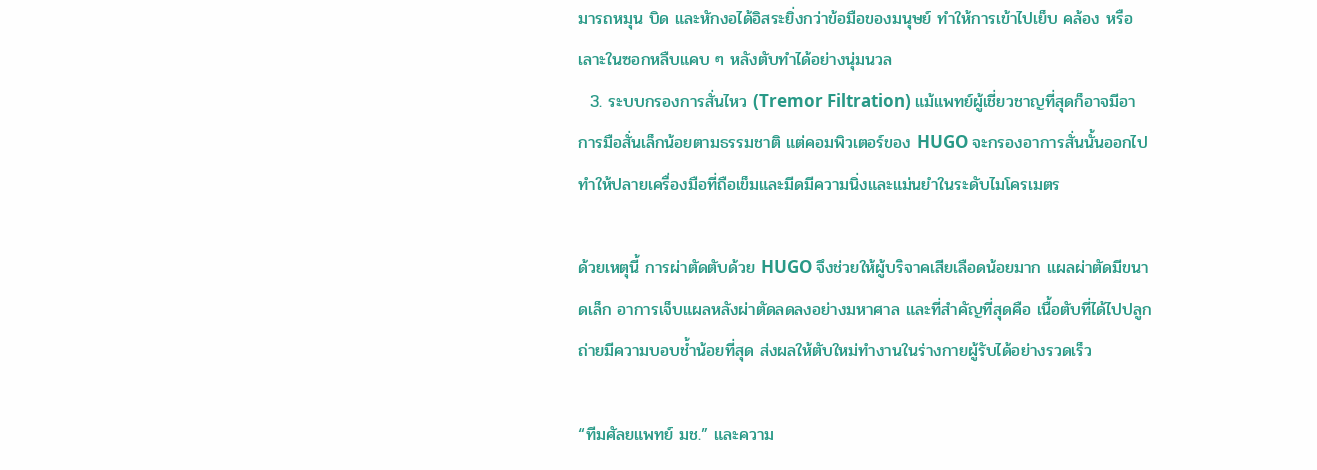มารถหมุน บิด และหักงอได้อิสระยิ่งกว่าข้อมือของมนุษย์ ทำให้การเข้าไปเย็บ คล้อง หรือเลาะในซอกหลืบแคบ ๆ หลังตับทำได้อย่างนุ่มนวล
  3. ระบบกรองการสั่นไหว (Tremor Filtration) แม้แพทย์ผู้เชี่ยวชาญที่สุดก็อาจมีอาการมือสั่นเล็กน้อยตามธรรมชาติ แต่คอมพิวเตอร์ของ HUGO จะกรองอาการสั่นนั้นออกไป ทำให้ปลายเครื่องมือที่ถือเข็มและมีดมีความนิ่งและแม่นยำในระดับไมโครเมตร

ด้วยเหตุนี้ การผ่าตัดตับด้วย HUGO จึงช่วยให้ผู้บริจาคเสียเลือดน้อยมาก แผลผ่าตัดมีขนาดเล็ก อาการเจ็บแผลหลังผ่าตัดลดลงอย่างมหาศาล และที่สำคัญที่สุดคือ เนื้อตับที่ได้ไปปลูกถ่ายมีความบอบช้ำน้อยที่สุด ส่งผลให้ตับใหม่ทำงานในร่างกายผู้รับได้อย่างรวดเร็ว

“ทีมศัลยแพทย์ มช.” และความ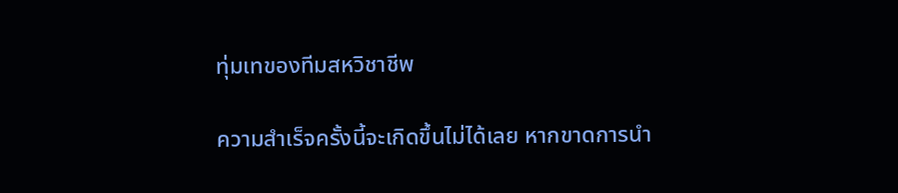ทุ่มเทของทีมสหวิชาชีพ

ความสำเร็จครั้งนี้จะเกิดขึ้นไม่ได้เลย หากขาดการนำ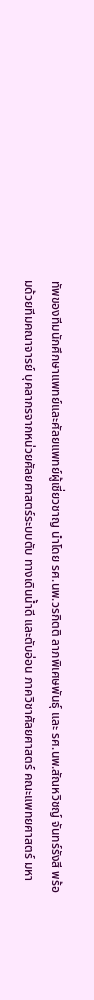ทัพของทีมนักศึกษาแพทย์และศัลยแพทย์ผู้เชี่ยวชาญ นำโดย รศ.นพ.วรกิตติ ลาภพิเศษพันธุ์ และ รศ.นพ.สัณหวิชญ์ จันทร์รังสี พร้อมด้วยทีมคณาจารย์ บุคลากรจากหน่วยศัลยศาสตร์ระบบตับ ทางเดินน้ำดี และตับอ่อน ภาควิชาศัลยศาสตร์ คณะแพทยศาสตร์ มหา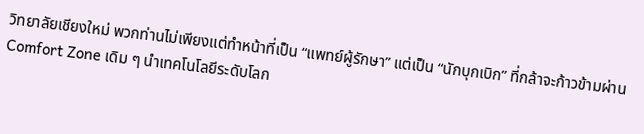วิทยาลัยเชียงใหม่ พวกท่านไม่เพียงแต่ทำหน้าที่เป็น “แพทย์ผู้รักษา” แต่เป็น “นักบุกเบิก” ที่กล้าจะก้าวข้ามผ่าน Comfort Zone เดิม ๆ นำเทคโนโลยีระดับโลก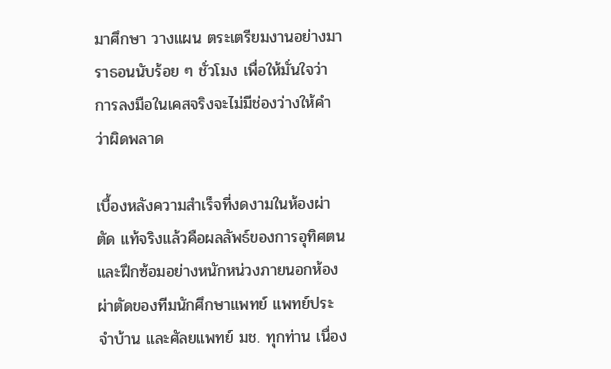มาศึกษา วางแผน ตระเตรียมงานอย่างมาราธอนนับร้อย ๆ ชั่วโมง เพื่อให้มั่นใจว่าการลงมือในเคสจริงจะไม่มีช่องว่างให้คำว่าผิดพลาด

เบื้องหลังความสำเร็จที่งดงามในห้องผ่าตัด แท้จริงแล้วคือผลลัพธ์ของการอุทิศตนและฝึกซ้อมอย่างหนักหน่วงภายนอกห้องผ่าตัดของทีมนักศึกษาแพทย์ แพทย์ประจำบ้าน และศัลยแพทย์ มช. ทุกท่าน เนื่อง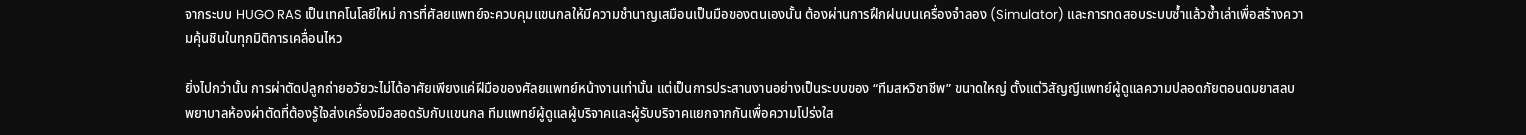จากระบบ HUGO RAS เป็นเทคโนโลยีใหม่ การที่ศัลยแพทย์จะควบคุมแขนกลให้มีความชำนาญเสมือนเป็นมือของตนเองนั้น ต้องผ่านการฝึกฝนบนเครื่องจำลอง (Simulator) และการทดสอบระบบซ้ำแล้วซ้ำเล่าเพื่อสร้างความคุ้นชินในทุกมิติการเคลื่อนไหว

ยิ่งไปกว่านั้น การผ่าตัดปลูกถ่ายอวัยวะไม่ได้อาศัยเพียงแค่ฝีมือของศัลยแพทย์หน้างานเท่านั้น แต่เป็นการประสานงานอย่างเป็นระบบของ “ทีมสหวิชาชีพ” ขนาดใหญ่ ตั้งแต่วิสัญญีแพทย์ผู้ดูแลความปลอดภัยตอนดมยาสลบ พยาบาลห้องผ่าตัดที่ต้องรู้ใจส่งเครื่องมือสอดรับกับแขนกล ทีมแพทย์ผู้ดูแลผู้บริจาคและผู้รับบริจาคแยกจากกันเพื่อความโปร่งใส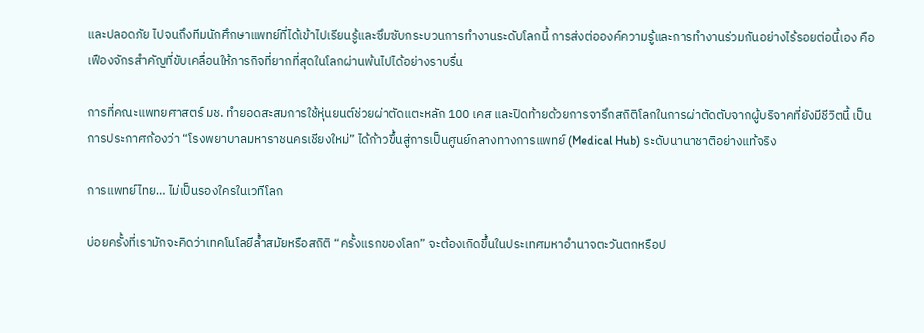และปลอดภัย ไปจนถึงทีมนักศึกษาแพทย์ที่ได้เข้าไปเรียนรู้และซึมซับกระบวนการทำงานระดับโลกนี้ การส่งต่อองค์ความรู้และการทำงานร่วมกันอย่างไร้รอยต่อนี้เอง คือเฟืองจักรสำคัญที่ขับเคลื่อนให้ภารกิจที่ยากที่สุดในโลกผ่านพ้นไปได้อย่างราบรื่น

การที่คณะแพทยศาสตร์ มช. ทำยอดสะสมการใช้หุ่นยนต์ช่วยผ่าตัดแตะหลัก 100 เคส และปิดท้ายด้วยการจารึกสถิติโลกในการผ่าตัดตับจากผู้บริจาคที่ยังมีชีวิตนี้ เป็นการประกาศก้องว่า “โรงพยาบาลมหาราชนครเชียงใหม่” ได้ก้าวขึ้นสู่การเป็นศูนย์กลางทางการแพทย์ (Medical Hub) ระดับนานาชาติอย่างแท้จริง

การแพทย์ไทย… ไม่เป็นรองใครในเวทีโลก

บ่อยครั้งที่เรามักจะคิดว่าเทคโนโลยีล้ำสมัยหรือสถิติ “ครั้งแรกของโลก” จะต้องเกิดขึ้นในประเทศมหาอำนาจตะวันตกหรือป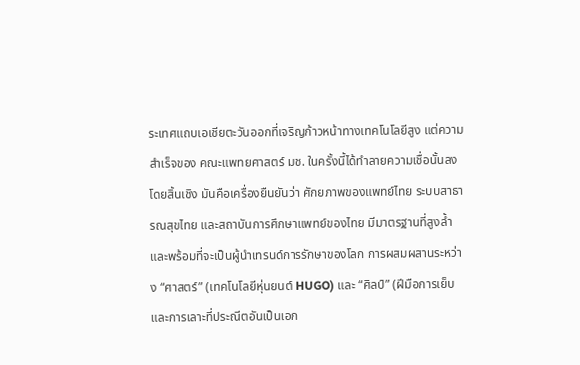ระเทศแถบเอเชียตะวันออกที่เจริญก้าวหน้าทางเทคโนโลยีสูง แต่ความสำเร็จของ คณะแพทยศาสตร์ มช. ในครั้งนี้ได้ทำลายความเชื่อนั้นลงโดยสิ้นเชิง มันคือเครื่องยืนยันว่า ศักยภาพของแพทย์ไทย ระบบสาธารณสุขไทย และสถาบันการศึกษาแพทย์ของไทย มีมาตรฐานที่สูงล้ำและพร้อมที่จะเป็นผู้นำเทรนด์การรักษาของโลก การผสมผสานระหว่าง “ศาสตร์” (เทคโนโลยีหุ่นยนต์ HUGO) และ “ศิลป์” (ฝีมือการเย็บและการเลาะที่ประณีตอันเป็นเอก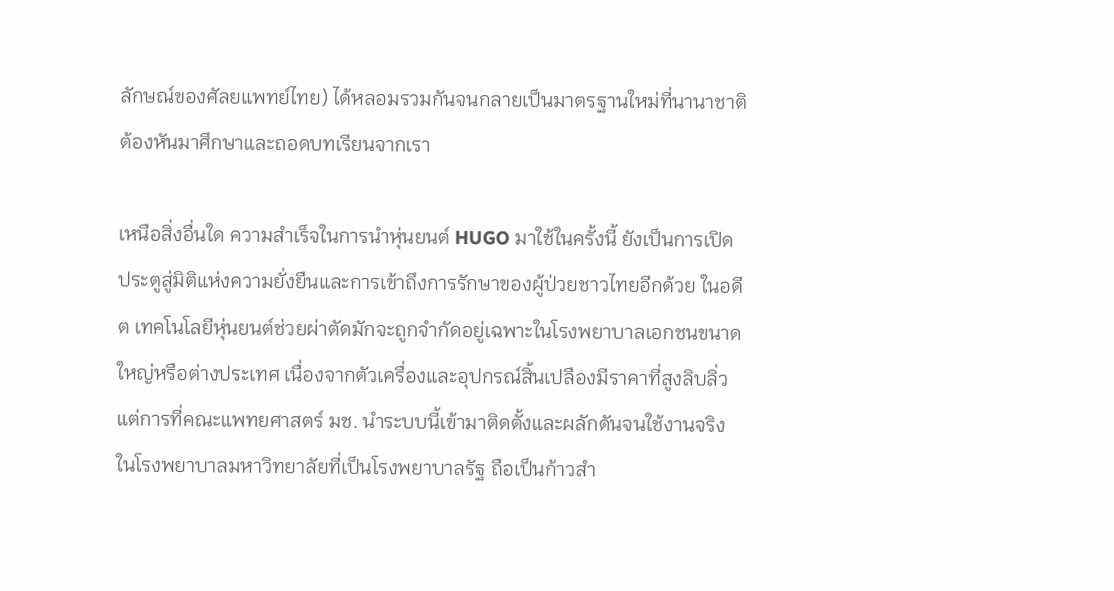ลักษณ์ของศัลยแพทย์ไทย) ได้หลอมรวมกันจนกลายเป็นมาตรฐานใหม่ที่นานาชาติต้องหันมาศึกษาและถอดบทเรียนจากเรา

เหนือสิ่งอื่นใด ความสำเร็จในการนำหุ่นยนต์ HUGO มาใช้ในครั้งนี้ ยังเป็นการเปิดประตูสู่มิติแห่งความยั่งยืนและการเข้าถึงการรักษาของผู้ป่วยชาวไทยอีกด้วย ในอดีต เทคโนโลยีหุ่นยนต์ช่วยผ่าตัดมักจะถูกจำกัดอยู่เฉพาะในโรงพยาบาลเอกชนขนาดใหญ่หรือต่างประเทศ เนื่องจากตัวเครื่องและอุปกรณ์สิ้นเปลืองมีราคาที่สูงลิบลิ่ว แต่การที่คณะแพทยศาสตร์ มช. นำระบบนี้เข้ามาติดตั้งและผลักดันจนใช้งานจริงในโรงพยาบาลมหาวิทยาลัยที่เป็นโรงพยาบาลรัฐ ถือเป็นก้าวสำ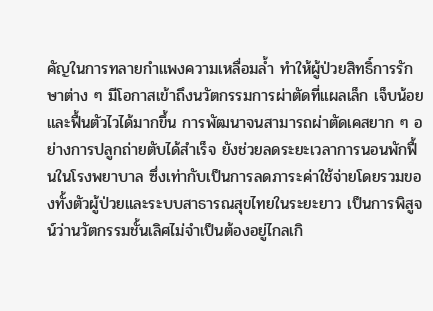คัญในการทลายกำแพงความเหลื่อมล้ำ ทำให้ผู้ป่วยสิทธิ์การรักษาต่าง ๆ มีโอกาสเข้าถึงนวัตกรรมการผ่าตัดที่แผลเล็ก เจ็บน้อย และฟื้นตัวไวได้มากขึ้น การพัฒนาจนสามารถผ่าตัดเคสยาก ๆ อย่างการปลูกถ่ายตับได้สำเร็จ ยังช่วยลดระยะเวลาการนอนพักฟื้นในโรงพยาบาล ซึ่งเท่ากับเป็นการลดภาระค่าใช้จ่ายโดยรวมของทั้งตัวผู้ป่วยและระบบสาธารณสุขไทยในระยะยาว เป็นการพิสูจน์ว่านวัตกรรมชั้นเลิศไม่จำเป็นต้องอยู่ไกลเกิ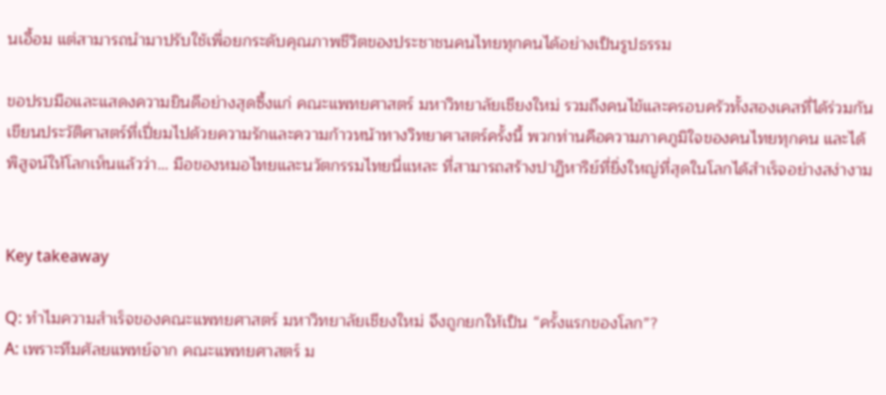นเอื้อม แต่สามารถนำมาปรับใช้เพื่อยกระดับคุณภาพชีวิตของประชาชนคนไทยทุกคนได้อย่างเป็นรูปธรรม

ขอปรบมือและแสดงความยินดีอย่างสุดซึ้งแก่ คณะแพทยศาสตร์ มหาวิทยาลัยเชียงใหม่ รวมถึงคนไข้และครอบครัวทั้งสองเคสที่ได้ร่วมกันเขียนประวัติศาสตร์ที่เปี่ยมไปด้วยความรักและความก้าวหน้าทางวิทยาศาสตร์ครั้งนี้ พวกท่านคือความภาคภูมิใจของคนไทยทุกคน และได้พิสูจน์ให้โลกเห็นแล้วว่า… มือของหมอไทยและนวัตกรรมไทยนี่แหละ ที่สามารถสร้างปาฏิหาริย์ที่ยิ่งใหญ่ที่สุดในโลกได้สำเร็จอย่างสง่างาม


Key takeaway

Q: ทำไมความสำเร็จของคณะแพทยศาสตร์ มหาวิทยาลัยเชียงใหม่ จึงถูกยกให้เป็น “ครั้งแรกของโลก”?
A: เพราะทีมศัลยแพทย์จาก คณะแพทยศาสตร์ ม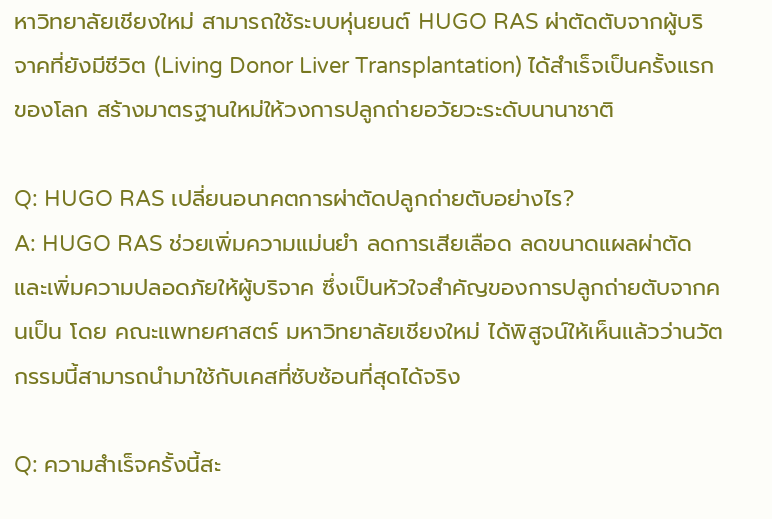หาวิทยาลัยเชียงใหม่ สามารถใช้ระบบหุ่นยนต์ HUGO RAS ผ่าตัดตับจากผู้บริจาคที่ยังมีชีวิต (Living Donor Liver Transplantation) ได้สำเร็จเป็นครั้งแรกของโลก สร้างมาตรฐานใหม่ให้วงการปลูกถ่ายอวัยวะระดับนานาชาติ

Q: HUGO RAS เปลี่ยนอนาคตการผ่าตัดปลูกถ่ายตับอย่างไร?
A: HUGO RAS ช่วยเพิ่มความแม่นยำ ลดการเสียเลือด ลดขนาดแผลผ่าตัด และเพิ่มความปลอดภัยให้ผู้บริจาค ซึ่งเป็นหัวใจสำคัญของการปลูกถ่ายตับจากคนเป็น โดย คณะแพทยศาสตร์ มหาวิทยาลัยเชียงใหม่ ได้พิสูจน์ให้เห็นแล้วว่านวัตกรรมนี้สามารถนำมาใช้กับเคสที่ซับซ้อนที่สุดได้จริง

Q: ความสำเร็จครั้งนี้สะ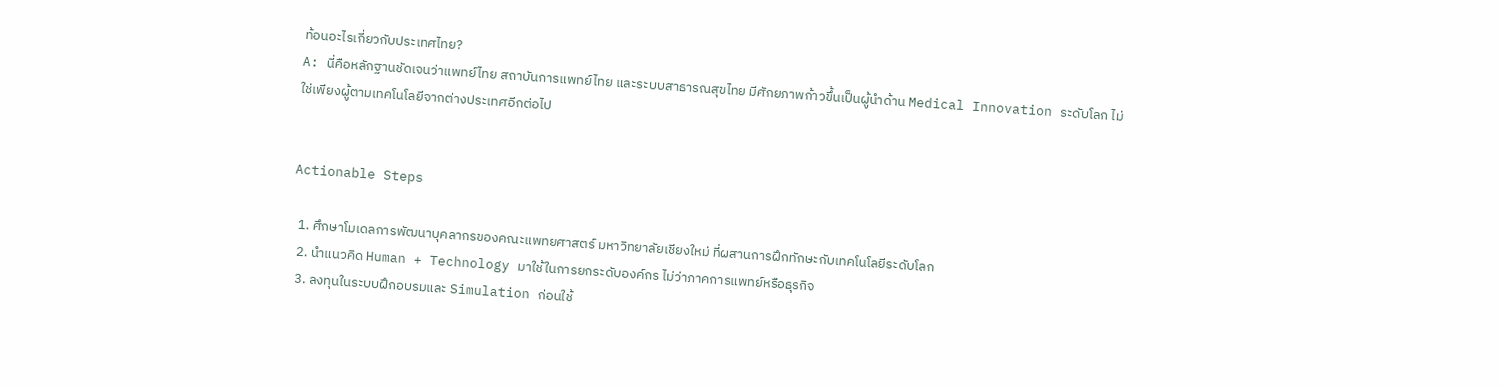ท้อนอะไรเกี่ยวกับประเทศไทย?
A: นี่คือหลักฐานชัดเจนว่าแพทย์ไทย สถาบันการแพทย์ไทย และระบบสาธารณสุขไทย มีศักยภาพก้าวขึ้นเป็นผู้นำด้าน Medical Innovation ระดับโลก ไม่ใช่เพียงผู้ตามเทคโนโลยีจากต่างประเทศอีกต่อไป


Actionable Steps

  1. ศึกษาโมเดลการพัฒนาบุคลากรของคณะแพทยศาสตร์ มหาวิทยาลัยเชียงใหม่ ที่ผสานการฝึกทักษะกับเทคโนโลยีระดับโลก
  2. นำแนวคิด Human + Technology มาใช้ในการยกระดับองค์กร ไม่ว่าภาคการแพทย์หรือธุรกิจ
  3. ลงทุนในระบบฝึกอบรมและ Simulation ก่อนใช้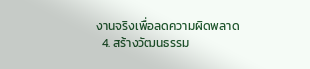งานจริงเพื่อลดความผิดพลาด
  4. สร้างวัฒนธรรม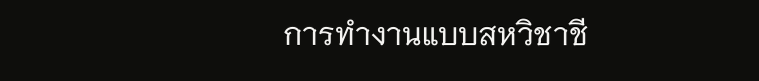การทำงานแบบสหวิชาชี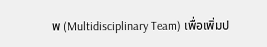พ (Multidisciplinary Team) เพื่อเพิ่มป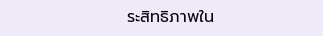ระสิทธิภาพใน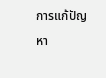การแก้ปัญหา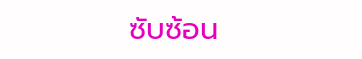ซับซ้อน